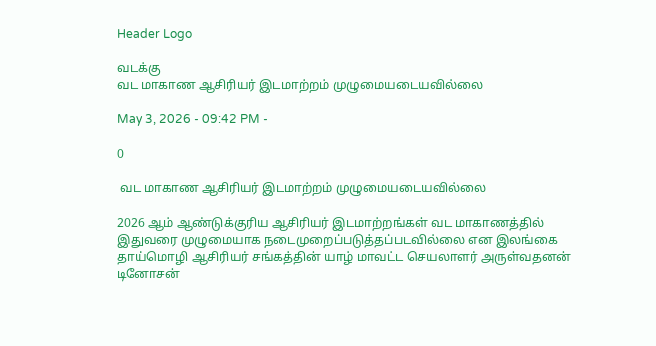Header Logo

வடக்கு
வட மாகாண ஆசிரியர் இடமாற்றம் முழுமையடையவில்லை

May 3, 2026 - 09:42 PM -

0

 வட மாகாண ஆசிரியர் இடமாற்றம் முழுமையடையவில்லை

2026 ஆம் ஆண்டுக்குரிய ஆசிரியர் இடமாற்றங்கள் வட மாகாணத்தில் இதுவரை முழுமையாக நடைமுறைப்படுத்தப்படவில்லை என இலங்கை தாய்மொழி ஆசிரியர் சங்கத்தின் யாழ் மாவட்ட செயலாளர் அருள்வதனன் டினோசன்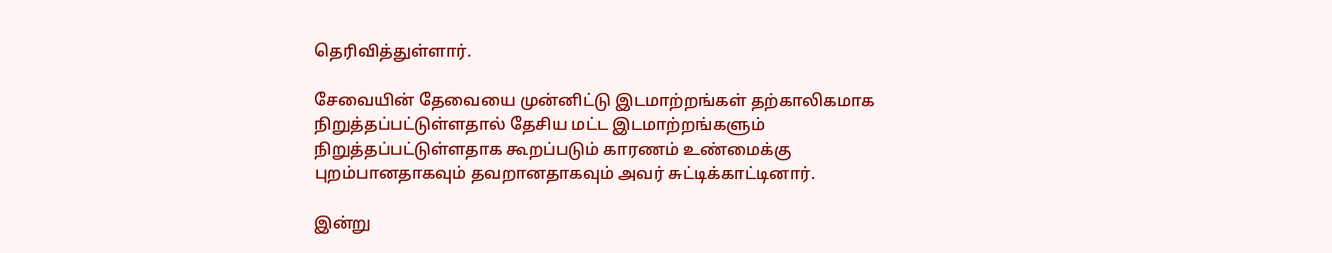தெரிவித்துள்ளார்.

சேவையின் தேவையை முன்னிட்டு இடமாற்றங்கள் தற்காலிகமாக நிறுத்தப்பட்டுள்ளதால் தேசிய மட்ட இடமாற்றங்களும் நிறுத்தப்பட்டுள்ளதாக கூறப்படும் காரணம் உண்மைக்கு புறம்பானதாகவும் தவறானதாகவும் அவர் சுட்டிக்காட்டினார்.

இன்று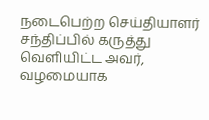நடைபெற்ற செய்தியாளர் சந்திப்பில் கருத்து வெளியிட்ட அவர், வழமையாக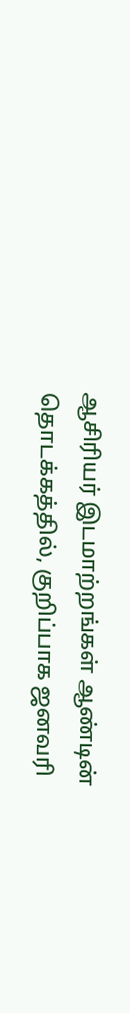ஆசிரியர் இடமாற்றங்கள் ஆண்டின் தொடக்கத்தில், குறிப்பாக ஜனவரி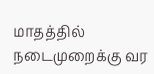மாதத்தில் நடைமுறைக்கு வர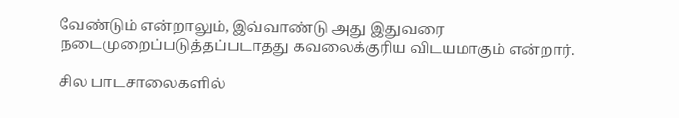வேண்டும் என்றாலும், இவ்வாண்டு அது இதுவரை நடைமுறைப்படுத்தப்படாதது கவலைக்குரிய விடயமாகும் என்றார்.

சில பாடசாலைகளில்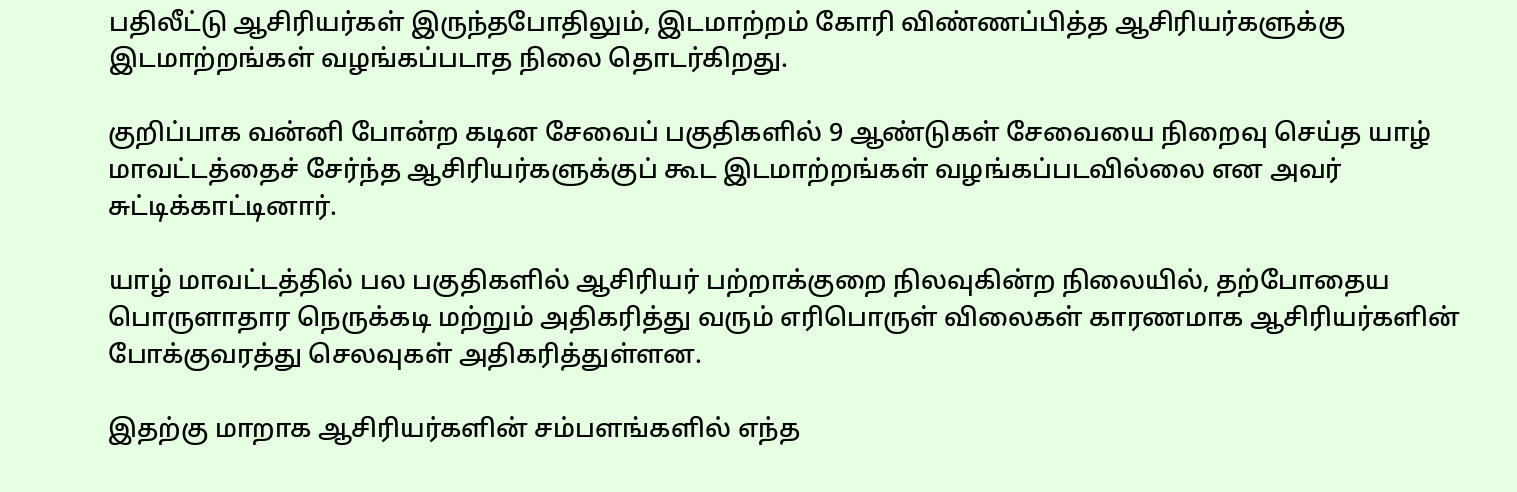பதிலீட்டு ஆசிரியர்கள் இருந்தபோதிலும், இடமாற்றம் கோரி விண்ணப்பித்த ஆசிரியர்களுக்கு இடமாற்றங்கள் வழங்கப்படாத நிலை தொடர்கிறது.

குறிப்பாக வன்னி போன்ற கடின சேவைப் பகுதிகளில் 9 ஆண்டுகள் சேவையை நிறைவு செய்த யாழ் மாவட்டத்தைச் சேர்ந்த ஆசிரியர்களுக்குப் கூட இடமாற்றங்கள் வழங்கப்படவில்லை என அவர் சுட்டிக்காட்டினார்.

யாழ் மாவட்டத்தில் பல பகுதிகளில் ஆசிரியர் பற்றாக்குறை நிலவுகின்ற நிலையில், தற்போதைய பொருளாதார நெருக்கடி மற்றும் அதிகரித்து வரும் எரிபொருள் விலைகள் காரணமாக ஆசிரியர்களின் போக்குவரத்து செலவுகள் அதிகரித்துள்ளன.

இதற்கு மாறாக ஆசிரியர்களின் சம்பளங்களில் எந்த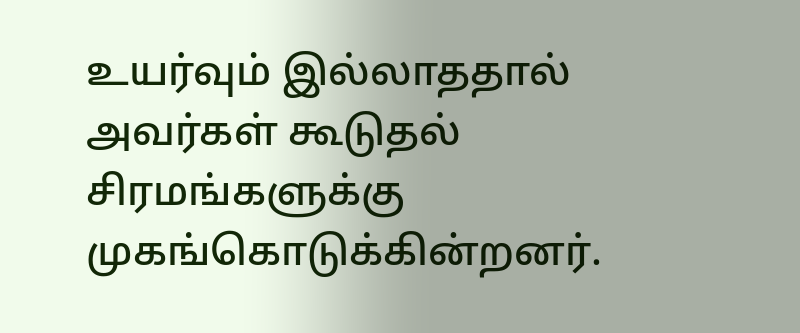உயர்வும் இல்லாததால் அவர்கள் கூடுதல் சிரமங்களுக்கு முகங்கொடுக்கின்றனர்.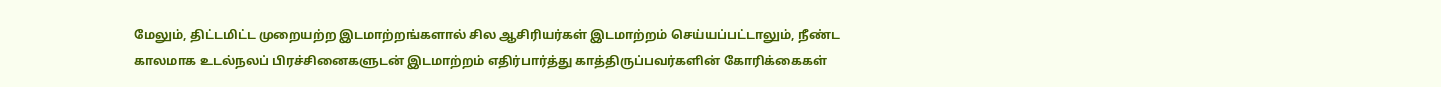மேலும், திட்டமிட்ட முறையற்ற இடமாற்றங்களால் சில ஆசிரியர்கள் இடமாற்றம் செய்யப்பட்டாலும், நீண்ட காலமாக உடல்நலப் பிரச்சினைகளுடன் இடமாற்றம் எதிர்பார்த்து காத்திருப்பவர்களின் கோரிக்கைகள்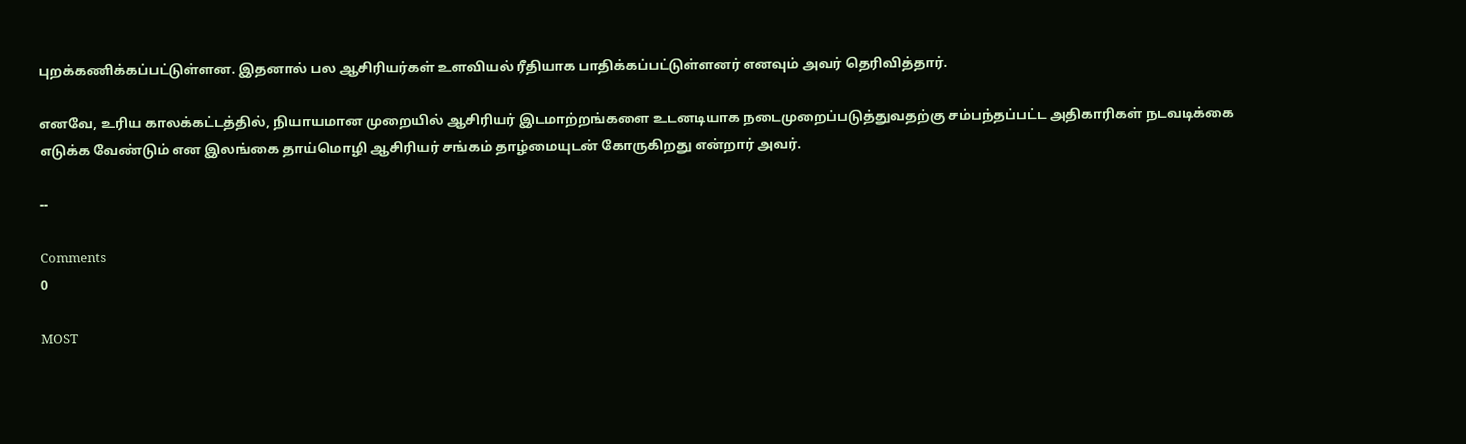புறக்கணிக்கப்பட்டுள்ளன. இதனால் பல ஆசிரியர்கள் உளவியல் ரீதியாக பாதிக்கப்பட்டுள்ளனர் எனவும் அவர் தெரிவித்தார்.

எனவே, உரிய காலக்கட்டத்தில், நியாயமான முறையில் ஆசிரியர் இடமாற்றங்களை உடனடியாக நடைமுறைப்படுத்துவதற்கு சம்பந்தப்பட்ட அதிகாரிகள் நடவடிக்கை எடுக்க வேண்டும் என இலங்கை தாய்மொழி ஆசிரியர் சங்கம் தாழ்மையுடன் கோருகிறது என்றார் அவர்.

--

Comments
0

MOST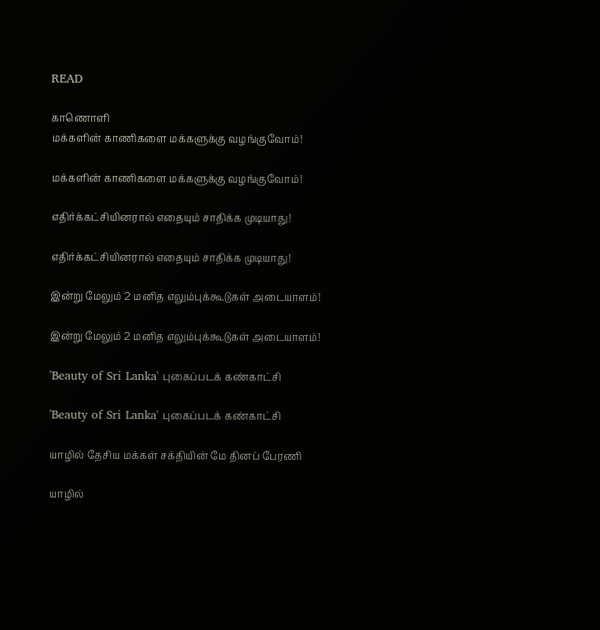READ

காணொளி
மக்களின் காணிகளை மக்களுக்கு வழங்குவோம்!

மக்களின் காணிகளை மக்களுக்கு வழங்குவோம்!

எதிர்க்கட்சியினரால் எதையும் சாதிக்க முடியாது!

எதிர்க்கட்சியினரால் எதையும் சாதிக்க முடியாது!

இன்று மேலும் 2 மனித எலும்புக்கூடுகள் அடையாளம்!

இன்று மேலும் 2 மனித எலும்புக்கூடுகள் அடையாளம்!

'Beauty of Sri Lanka' புகைப்படக் கண்காட்சி

'Beauty of Sri Lanka' புகைப்படக் கண்காட்சி

யாழில் தேசிய மக்கள் சக்தியின் மே தினப் பேரணி

யாழில்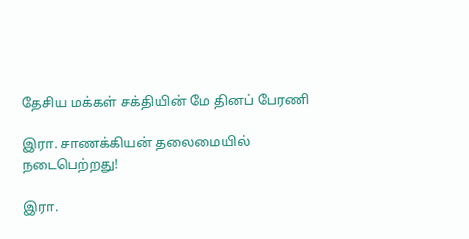தேசிய மக்கள் சக்தியின் மே தினப் பேரணி

இரா. சாணக்கியன் தலைமையில் நடைபெற்றது!

இரா.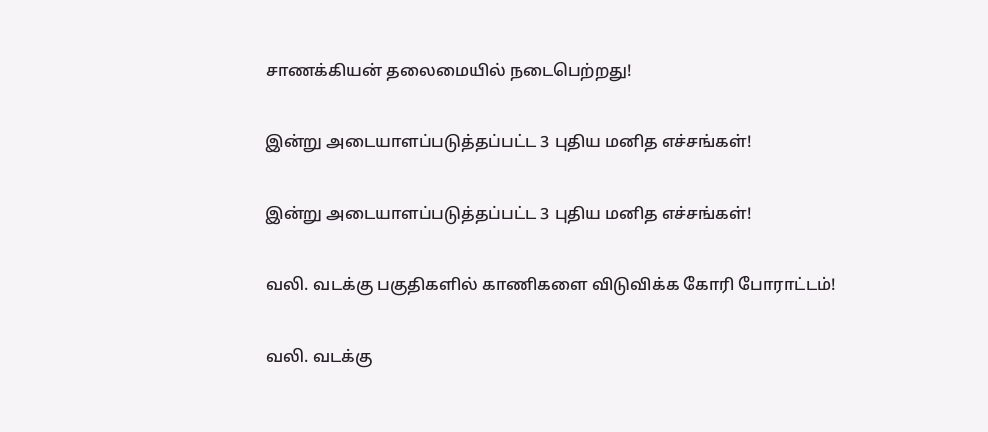சாணக்கியன் தலைமையில் நடைபெற்றது!

இன்று அடையாளப்படுத்தப்பட்ட 3 புதிய மனித எச்சங்கள்!

இன்று அடையாளப்படுத்தப்பட்ட 3 புதிய மனித எச்சங்கள்!

வலி. வடக்கு பகுதிகளில் காணிகளை விடுவிக்க கோரி போராட்டம்!

வலி. வடக்கு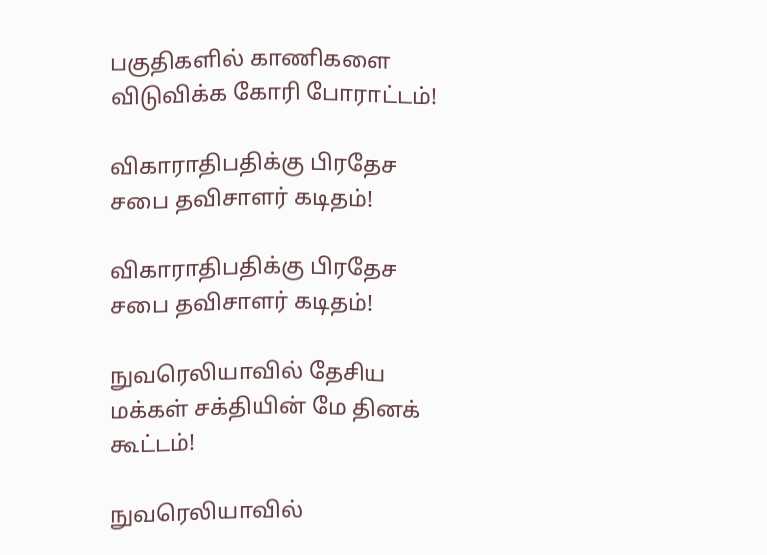பகுதிகளில் காணிகளை விடுவிக்க கோரி போராட்டம்!

விகாராதிபதிக்கு பிரதேச சபை தவிசாளர் கடிதம்!

விகாராதிபதிக்கு பிரதேச சபை தவிசாளர் கடிதம்!

நுவரெலியாவில் தேசிய மக்கள் சக்தியின் மே தினக் கூட்டம்!

நுவரெலியாவில்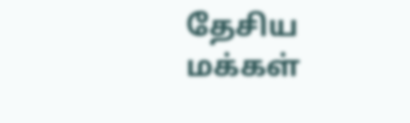தேசிய மக்கள்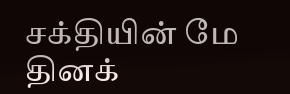சக்தியின் மே தினக்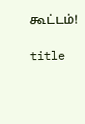கூட்டம்!

title